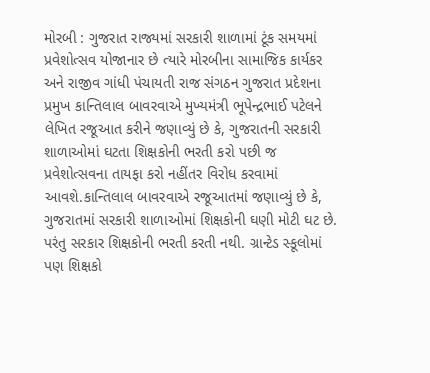મોરબી : ગુજરાત રાજ્યમાં સરકારી શાળામાં ટૂંક સમયમાં પ્રવેશોત્સવ યોજાનાર છે ત્યારે મોરબીના સામાજિક કાર્યકર અને રાજીવ ગાંધી પંચાયતી રાજ સંગઠન ગુજરાત પ્રદેશના પ્રમુખ કાન્તિલાલ બાવરવાએ મુખ્યમંત્રી ભૂપેન્દ્રભાઈ પટેલને લેખિત રજૂઆત કરીને જણાવ્યું છે કે, ગુજરાતની સરકારી શાળાઓમાં ઘટતા શિક્ષકોની ભરતી કરો પછી જ પ્રવેશોત્સવના તાયફા કરો નહીંતર વિરોધ કરવામાં આવશે.કાન્તિલાલ બાવરવાએ રજૂઆતમાં જણાવ્યું છે કે, ગુજરાતમાં સરકારી શાળાઓમાં શિક્ષકોની ઘણી મોટી ઘટ છે. પરંતુ સરકાર શિક્ષકોની ભરતી કરતી નથી. ગ્રાન્ટેડ સ્કૂલોમાં પણ શિક્ષકો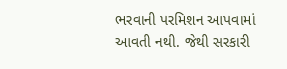ભરવાની પરમિશન આપવામાં આવતી નથી. જેથી સરકારી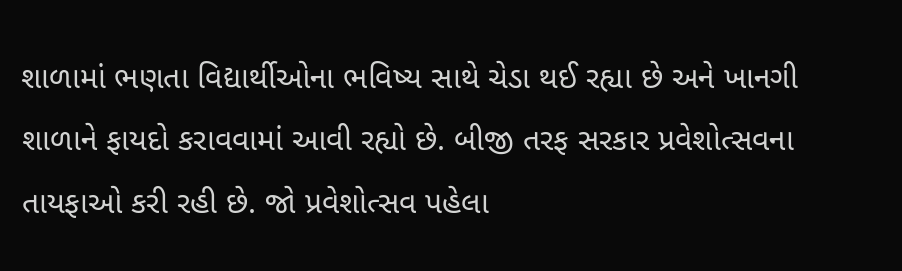શાળામાં ભણતા વિદ્યાર્થીઓના ભવિષ્ય સાથે ચેડા થઈ રહ્યા છે અને ખાનગી શાળાને ફાયદો કરાવવામાં આવી રહ્યો છે. બીજી તરફ સરકાર પ્રવેશોત્સવના તાયફાઓ કરી રહી છે. જો પ્રવેશોત્સવ પહેલા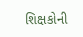શિક્ષકોની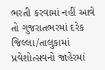ભરતી કરવામાં નહીં આવે તો ગુજરાતભરમાં દરેક જિલ્લા/તાલુકામાં પ્રવેશોત્સવનો જાહેરમાં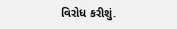વિરોધ કરીશું.